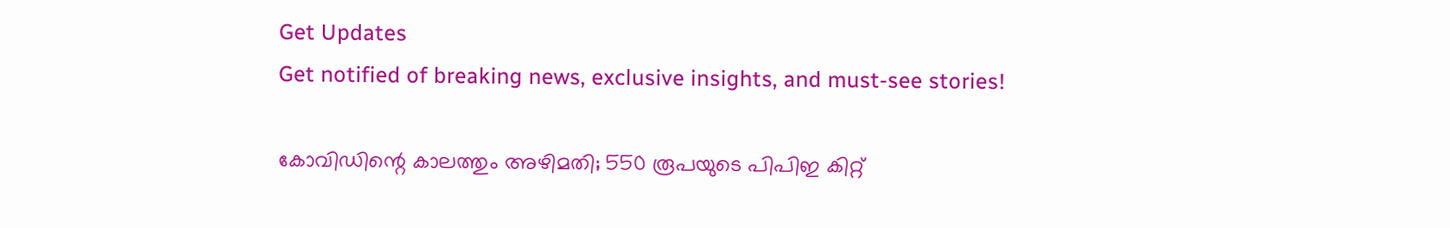Get Updates
Get notified of breaking news, exclusive insights, and must-see stories!

കോവിഡിന്റെ കാലത്തും അഴിമതി; 550 രൂപയുടെ പിപിഇ കിറ്റ്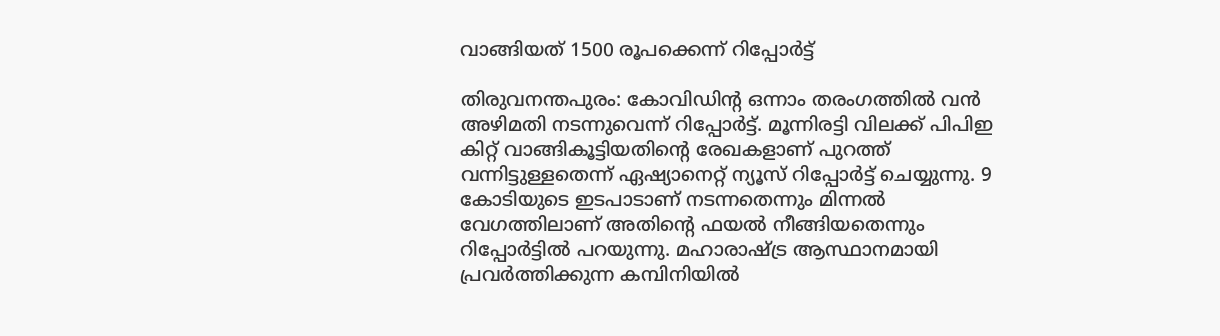വാങ്ങിയത് 1500 രൂപക്കെന്ന് റിപ്പോര്‍ട്ട്

തിരുവനന്തപുരം: കോവിഡിന്റ ഒന്നാം തരംഗത്തില്‍ വന്‍ അഴിമതി നടന്നുവെന്ന് റിപ്പോര്‍ട്ട്. മൂന്നിരട്ടി വിലക്ക് പിപിഇ കിറ്റ് വാങ്ങികൂട്ടിയതിന്റെ രേഖകളാണ് പുറത്ത് വന്നിട്ടുള്ളതെന്ന് ഏഷ്യാനെറ്റ് ന്യൂസ് റിപ്പോര്‍ട്ട് ചെയ്യുന്നു. 9 കോടിയുടെ ഇടപാടാണ് നടന്നതെന്നും മിന്നല്‍ വേഗത്തിലാണ് അതിന്റെ ഫയല്‍ നീങ്ങിയതെന്നും റിപ്പോര്‍ട്ടില്‍ പറയുന്നു. മഹാരാഷ്ട്ര ആസ്ഥാനമായി പ്രവര്‍ത്തിക്കുന്ന കമ്പിനിയില്‍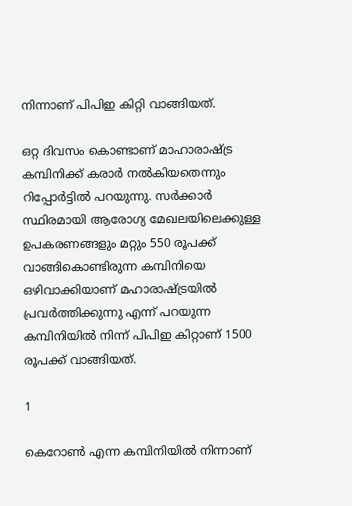നിന്നാണ് പിപിഇ കിറ്റി വാങ്ങിയത്.

ഒറ്റ ദിവസം കൊണ്ടാണ് മാഹാരാഷ്ട്ര കമ്പിനിക്ക് കരാര്‍ നല്‍കിയതെന്നും റിപ്പോര്‍ട്ടില്‍ പറയുന്നു. സര്‍ക്കാര്‍ സ്ഥിരമായി ആരോഗ്യ മേഖലയിലെക്കുള്ള ഉപകരണങ്ങളും മറ്റും 550 രൂപക്ക് വാങ്ങികൊണ്ടിരുന്ന കമ്പിനിയെ ഒഴിവാക്കിയാണ് മഹാരാഷ്ട്രയില്‍ പ്രവര്‍ത്തിക്കുന്നു എന്ന് പറയുന്ന കമ്പിനിയില്‍ നിന്ന് പിപിഇ കിറ്റാണ് 1500 രൂപക്ക് വാങ്ങിയത്.

1

കെറോണ്‍ എന്ന കമ്പിനിയില്‍ നിന്നാണ്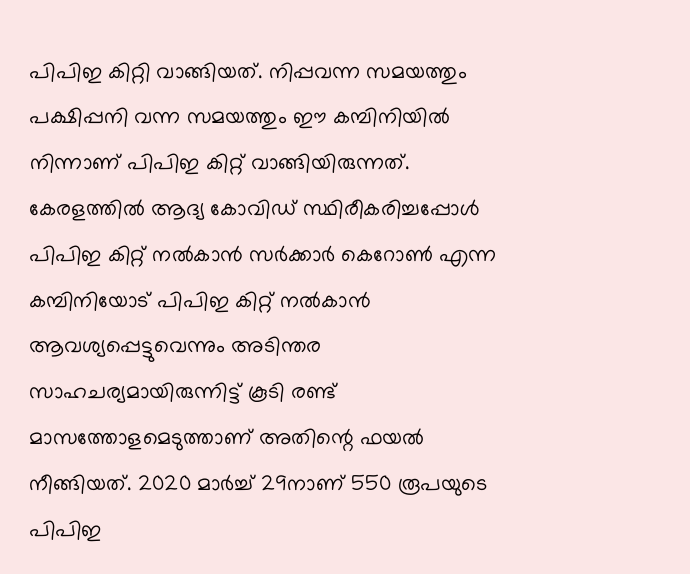പിപിഇ കിറ്റി വാങ്ങിയത്. നിപ്പവന്ന സമയത്തും പക്ഷിപ്പനി വന്ന സമയത്തും ഈ കമ്പിനിയില്‍ നിന്നാണ് പിപിഇ കിറ്റ് വാങ്ങിയിരുന്നത്. കേരളത്തില്‍ ആദ്യ കോവിഡ് സ്ഥിരീകരിച്ചപ്പോള്‍ പിപിഇ കിറ്റ് നല്‍കാന്‍ സര്‍ക്കാര്‍ കെറോണ്‍ എന്ന കമ്പിനിയോട് പിപിഇ കിറ്റ് നല്‍കാന്‍ ആവശ്യപ്പെട്ടുവെന്നും അടിന്തര സാഹചര്യമായിരുന്നിട്ട് കൂടി രണ്ട് മാസത്തോളമെടുത്താണ് അതിന്റെ ഫയല്‍ നീങ്ങിയത്. 2020 മാര്‍ച്ച് 29നാണ് 550 രൂപയുടെ പിപിഇ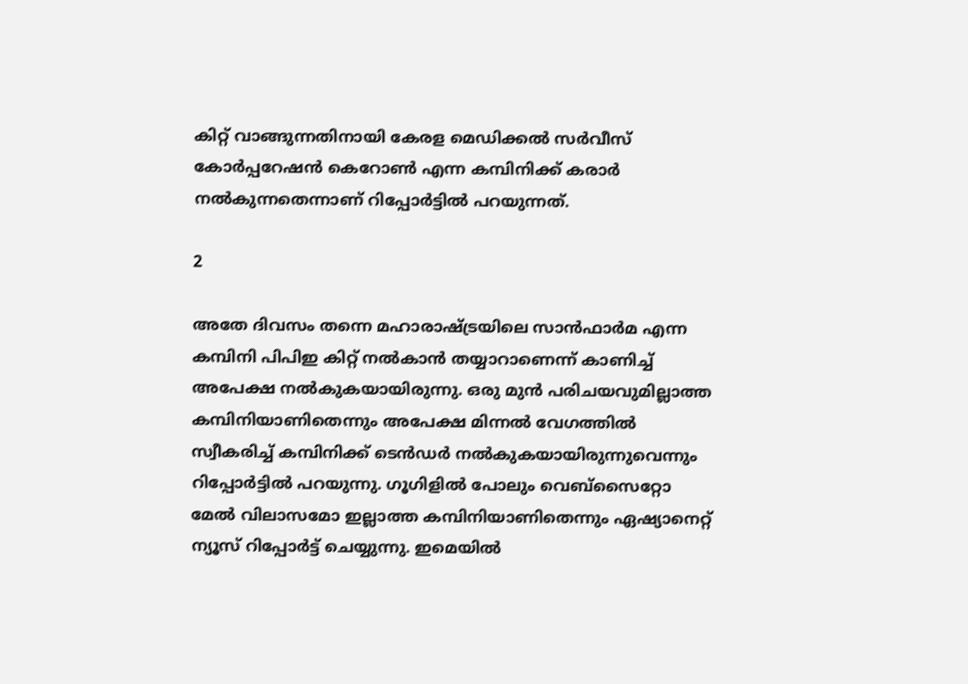കിറ്റ് വാങ്ങുന്നതിനായി കേരള മെഡിക്കല്‍ സര്‍വീസ് കോര്‍പ്പറേഷന്‍ കെറോണ്‍ എന്ന കമ്പിനിക്ക് കരാര്‍ നല്‍കുന്നതെന്നാണ് റിപ്പോര്‍ട്ടില്‍ പറയുന്നത്.

2

അതേ ദിവസം തന്നെ മഹാരാഷ്ട്രയിലെ സാന്‍ഫാര്‍മ എന്ന കമ്പിനി പിപിഇ കിറ്റ് നല്‍കാന്‍ തയ്യാറാണെന്ന് കാണിച്ച് അപേക്ഷ നല്‍കുകയായിരുന്നു. ഒരു മുന്‍ പരിചയവുമില്ലാത്ത കമ്പിനിയാണിതെന്നും അപേക്ഷ മിന്നല്‍ വേഗത്തില്‍ സ്വീകരിച്ച് കമ്പിനിക്ക് ടെന്‍ഡര്‍ നല്‍കുകയായിരുന്നുവെന്നും റിപ്പോര്‍ട്ടില്‍ പറയുന്നു. ഗൂഗിളില്‍ പോലും വെബ്‌സൈറ്റോ മേല്‍ വിലാസമോ ഇല്ലാത്ത കമ്പിനിയാണിതെന്നും ഏഷ്യാനെറ്റ് ന്യൂസ് റിപ്പോര്‍ട്ട് ചെയ്യുന്നു. ഇമെയില്‍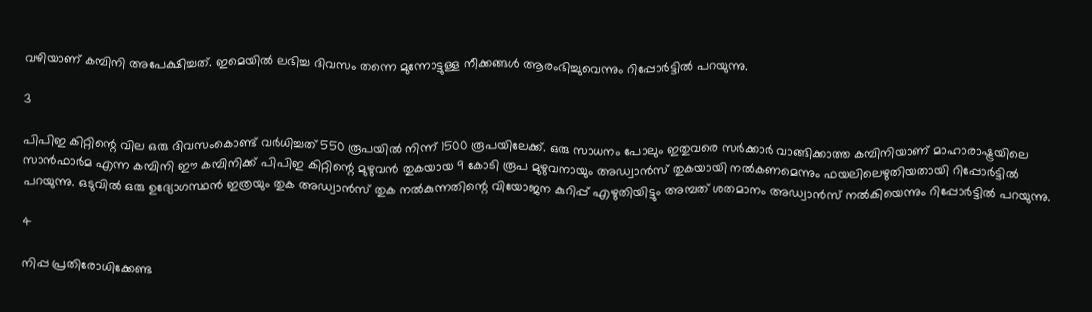വഴിയാണ് കമ്പിനി അപേക്ഷിച്ചത്. ഇമെയില്‍ ലഭിച്ച ദിവസം തന്നെ മുന്നോട്ടുള്ള നീക്കങ്ങള്‍ ആരംഭിച്ചുവെന്നും റിപ്പോര്‍ട്ടില്‍ പറയുന്നു.

3

പിപിഇ കിറ്റിന്റെ വില ഒരു ദിവസംകൊണ്ട് വര്‍ധിച്ചത് 550 രൂപയില്‍ നിന്ന് 1500 രൂപയിലേക്ക്. ഒരു സാധനം പോലും ഇതുവരെ സര്‍ക്കാര്‍ വാങ്ങിക്കാത്ത കമ്പിനിയാണ് മാഹാരാഷ്ട്രയിലെ സാന്‍ഫാര്‍മ എന്ന കമ്പിനി ഈ കമ്പിനിക്ക് പിപിഇ കിറ്റിന്റെ മുഴുവന്‍ തുകയായ 9 കോടി രൂപ മുഴുവനായും അഡ്വാന്‍സ് തുകയായി നല്‍കണമെന്നും ഫയലിലെഴുതിയതായി റിപ്പോര്‍ട്ടില്‍ പറയുന്നു. ഒടുവില്‍ ഒരു ഉദ്യോഗസ്ഥന്‍ ഇത്രയും തുക അഡ്വാന്‍സ് തുക നല്‍കുന്നതിന്റെ വിയോജന കുറിപ്പ് എഴുതിയിട്ടും അമ്പത് ശതമാനം അഡ്വാന്‍സ് നല്‍കിയെന്നും റിപ്പോര്‍ട്ടില്‍ പറയുന്നു.

4

നിപ്പ പ്രതിരോധിക്കേണ്ട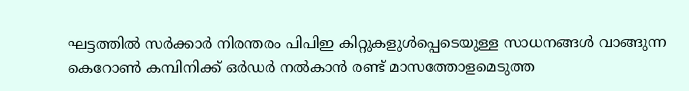ഘട്ടത്തില്‍ സര്‍ക്കാര്‍ നിരന്തരം പിപിഇ കിറ്റുകളുള്‍പ്പെടെയുള്ള സാധനങ്ങള്‍ വാങ്ങുന്ന കെറോണ്‍ കമ്പിനിക്ക് ഒര്‍ഡര്‍ നല്‍കാന്‍ രണ്ട് മാസത്തോളമെടുത്ത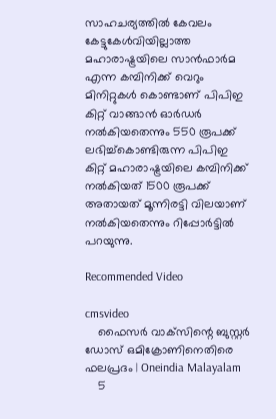സാഹചര്യത്തില്‍ കേവലം കേട്ടുകേള്‍വിയില്ലാത്ത മഹാരാഷ്ട്രയിലെ സാന്‍ഫാര്‍മ എന്ന കമ്പിനിക്ക് വെറും മിനിറ്റുകള്‍ കൊണ്ടാണ് പിപിഇ കിറ്റ് വാങ്ങാന്‍ ഓര്‍ഡര്‍ നല്‍കിയതെന്നും 550 രൂപക്ക് ലഭിച്ച്‌കൊണ്ടിരുന്ന പിപിഇ കിറ്റ് മഹാരാഷ്ട്രയിലെ കമ്പിനിക്ക് നല്‍കിയത് 1500 രൂപക്ക് അതായത് മൂന്നിരട്ടി വിലയാണ് നല്‍കിയതെന്നും റിപ്പോര്‍ട്ടില്‍ പറയുന്നു.

Recommended Video

cmsvideo
    ഫൈസര്‍ വാക്‌സിന്റെ ബുസ്റ്റര്‍ ഡോസ് ഒമിക്രോണിനെതിരെ ഫലപ്രദം | Oneindia Malayalam
    5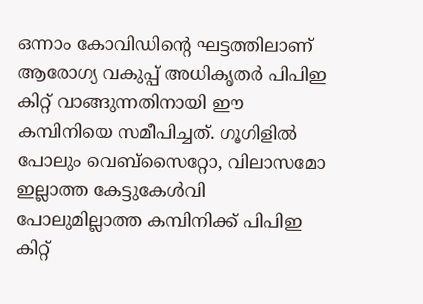ഒന്നാം കോവിഡിന്റെ ഘട്ടത്തിലാണ് ആരോഗ്യ വകുപ്പ് അധികൃതര്‍ പിപിഇ കിറ്റ് വാങ്ങുന്നതിനായി ഈ കമ്പിനിയെ സമീപിച്ചത്. ഗൂഗിളില്‍ പോലും വെബ്‌സൈറ്റോ, വിലാസമോ ഇല്ലാത്ത കേട്ടുകേള്‍വി പോലുമില്ലാത്ത കമ്പിനിക്ക് പിപിഇ കിറ്റ്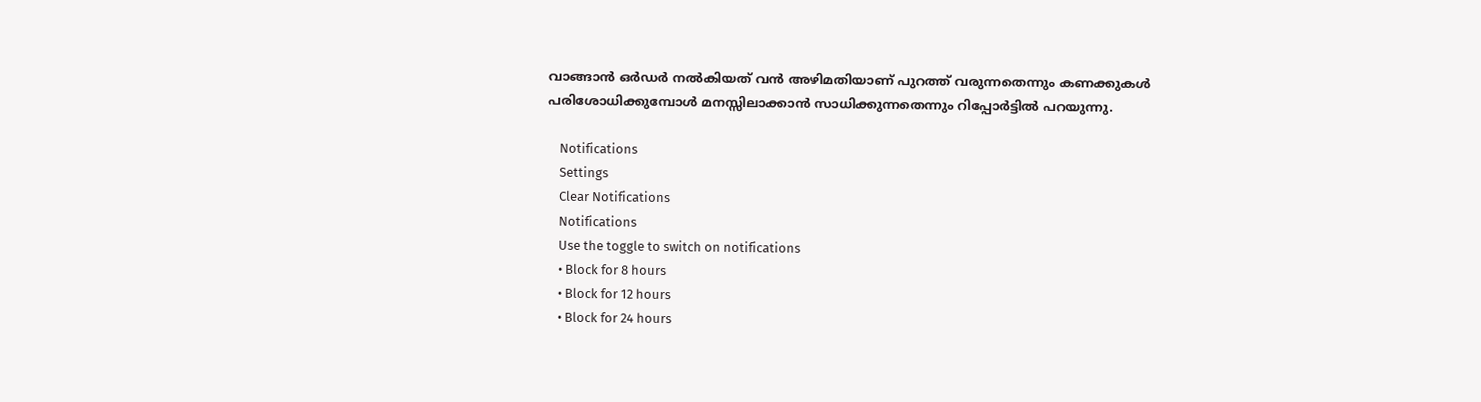വാങ്ങാന്‍ ഒര്‍ഡര്‍ നല്‍കിയത് വന്‍ അഴിമതിയാണ് പുറത്ത് വരുന്നതെന്നും കണക്കുകള്‍ പരിശോധിക്കുമ്പോള്‍ മനസ്സിലാക്കാന്‍ സാധിക്കുന്നതെന്നും റിപ്പോര്‍ട്ടില്‍ പറയുന്നു.

    Notifications
    Settings
    Clear Notifications
    Notifications
    Use the toggle to switch on notifications
    • Block for 8 hours
    • Block for 12 hours
    • Block for 24 hours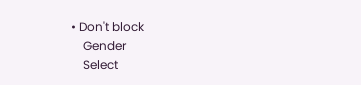• Don't block
    Gender
    Select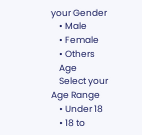your Gender
    • Male
    • Female
    • Others
    Age
    Select your Age Range
    • Under 18
    • 18 to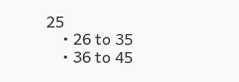25
    • 26 to 35
    • 36 to 45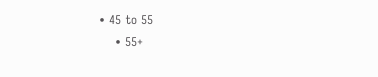• 45 to 55
    • 55+